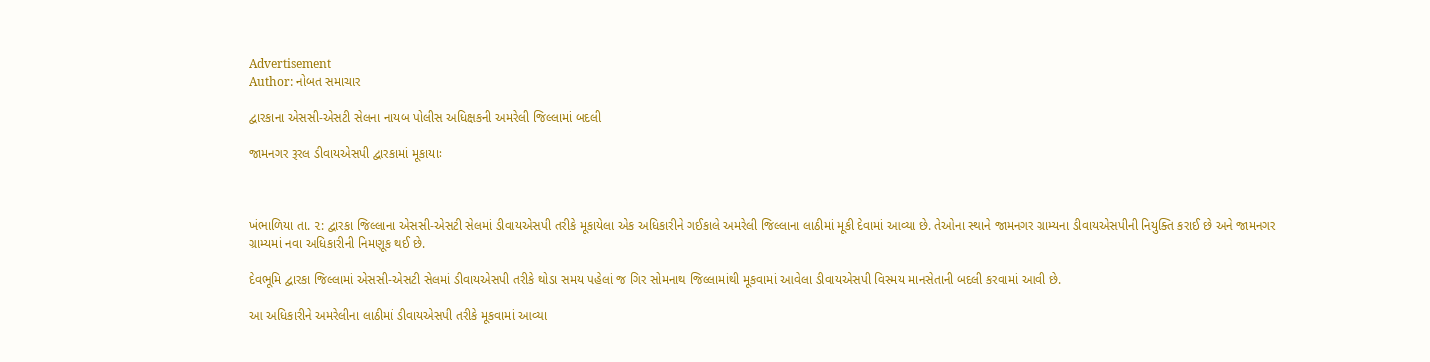Advertisement
Author: નોબત સમાચાર

દ્વારકાના એસસી-એસટી સેલના નાયબ પોલીસ અધિક્ષકની અમરેલી જિલ્લામાં બદલી

જામનગર રૂરલ ડીવાયએસપી દ્વારકામાં મૂકાયાઃ



ખંભાળિયા તા. ૨: દ્વારકા જિલ્લાના એસસી-એસટી સેલમાં ડીવાયએસપી તરીકે મૂકાયેલા એક અધિકારીને ગઈકાલે અમરેલી જિલ્લાના લાઠીમાં મૂકી દેવામાં આવ્યા છે. તેઓના સ્થાને જામનગર ગ્રામ્યના ડીવાયએસપીની નિયુક્તિ કરાઈ છે અને જામનગર ગ્રામ્યમાં નવા અધિકારીની નિમણૂક થઈ છે.

દેવભૂમિ દ્વારકા જિલ્લામાં એસસી-એસટી સેલમાં ડીવાયએસપી તરીકે થોડા સમય પહેલાં જ ગિર સોમનાથ જિલ્લામાંથી મૂકવામાં આવેલા ડીવાયએસપી વિસ્મય માનસેતાની બદલી કરવામાં આવી છે.

આ અધિકારીને અમરેલીના લાઠીમાં ડીવાયએસપી તરીકે મૂકવામાં આવ્યા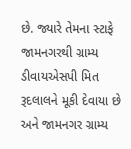છે. જ્યારે તેમના સ્ટાફે જામનગરથી ગ્રામ્ય ડીવાયએસપી મિત રૂદલાલને મૂકી દેવાયા છે અને જામનગર ગ્રામ્ય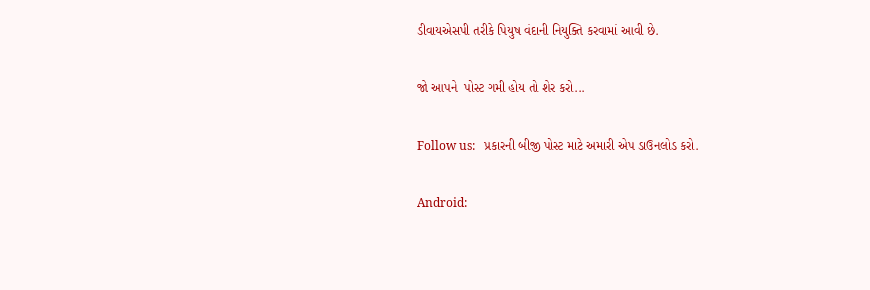ડીવાયએસપી તરીકે પિયુષ વંદાની નિયુક્તિ કરવામાં આવી છે.

જો આપને  પોસ્ટ ગમી હોય તો શેર કરો...

Follow us:   પ્રકારની બીજી પોસ્ટ માટે અમારી એપ ડાઉનલોડ કરો.

Android: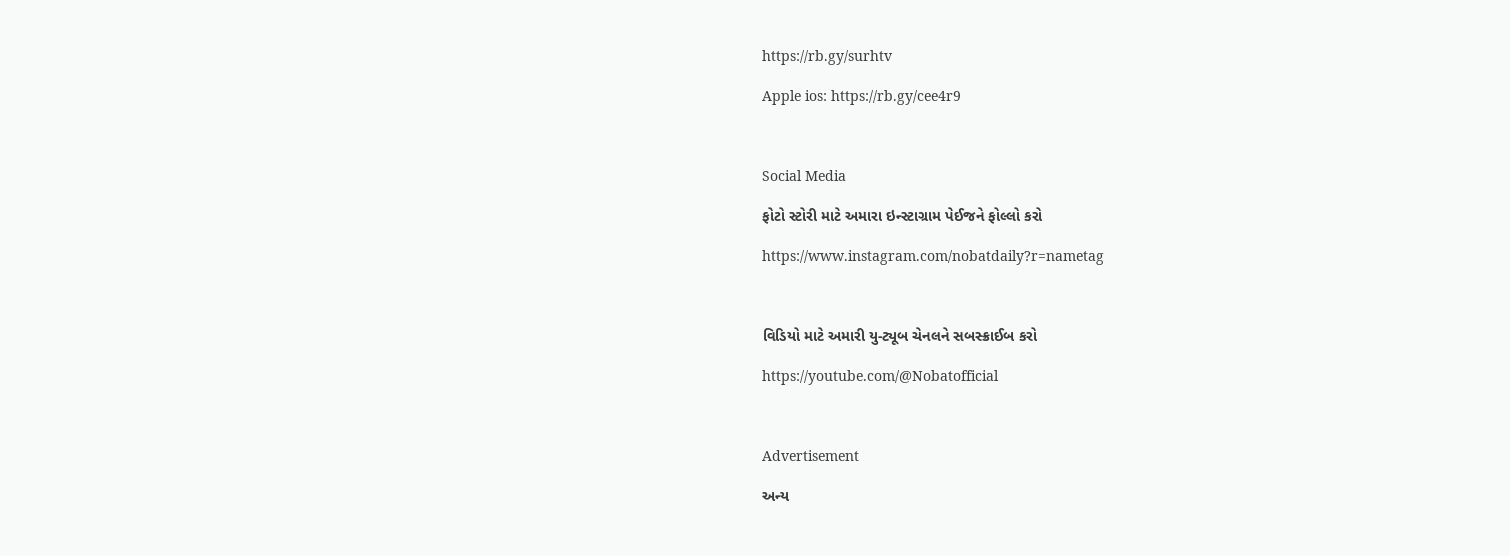https://rb.gy/surhtv

Apple ios: https://rb.gy/cee4r9



Social Media

ફોટો સ્ટોરી માટે અમારા ઇન્સ્ટાગ્રામ પેઈજને ફોલ્લો કરો

https://www.instagram.com/nobatdaily?r=nametag



વિડિયો માટે અમારી યુ-ટ્યૂબ ચેનલને સબસ્ક્રાઈબ કરો

https://youtube.com/@Nobatofficial



Advertisement

અન્ય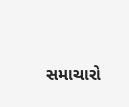સમાચારો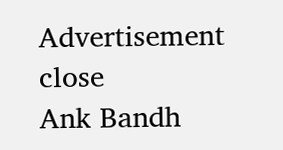Advertisement
close
Ank Bandh